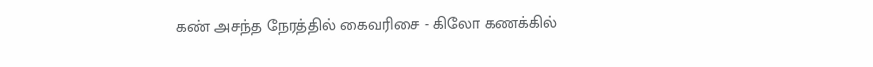கண் அசந்த நேரத்தில் கைவரிசை - கிலோ கணக்கில்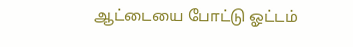ஆட்டையை போட்டு ஓட்டம்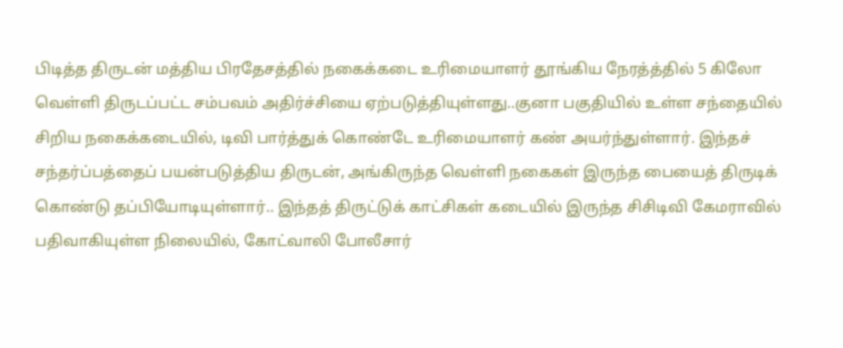பிடித்த திருடன் மத்திய பிரதேசத்தில் நகைக்கடை உரிமையாளர் தூங்கிய நேரத்த்தில் 5 கிலோ வெள்ளி திருடப்பட்ட சம்பவம் அதிர்ச்சியை ஏற்படுத்தியுள்ளது..குனா பகுதியில் உள்ள சந்தையில் சிறிய நகைக்கடையில், டிவி பார்த்துக் கொண்டே உரிமையாளர் கண் அயர்ந்துள்ளார். இந்தச் சந்தர்ப்பத்தைப் பயன்படுத்திய திருடன், அங்கிருந்த வெள்ளி நகைகள் இருந்த பையைத் திருடிக் கொண்டு தப்பியோடியுள்ளார்.. இந்தத் திருட்டுக் காட்சிகள் கடையில் இருந்த சிசிடிவி கேமராவில் பதிவாகியுள்ள நிலையில், கோட்வாலி போலீசார்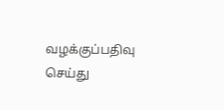வழக்குப்பதிவு செய்து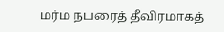மர்ம நபரைத் தீவிரமாகத்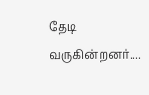தேடி வருகின்றனர்....